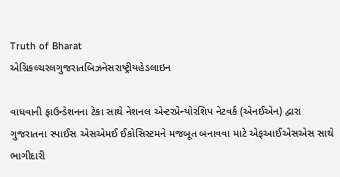Truth of Bharat
એગ્રિકલ્ચરલગુજરાતબિઝનેસરાષ્ટ્રીયહેડલાઇન

વાધવાની ફાઉન્ડેશનના ટેકા સાથે નેશનલ એન્ટરપ્રેન્યોરશિપ નેટવર્ક (એનઈએન) દ્વારા ગુજરાતના સ્પાઈસ એસએમઈ ઈકોસિસ્ટમને મજબૂત બનાવવા માટે એફઆઈએસએસ સાથે ભાગીદારી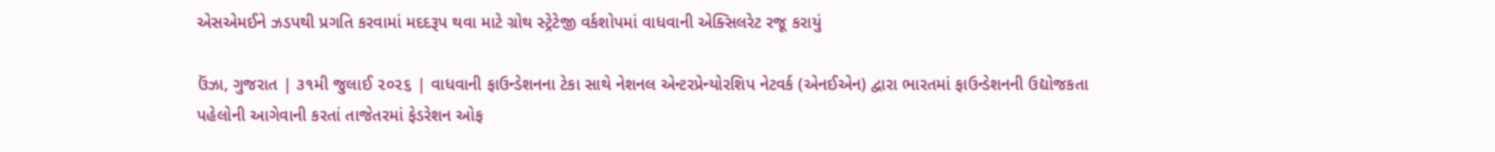એસએમઈને ઝડપથી પ્રગતિ કરવામાં મદદરૂપ થવા માટે ગ્રોથ સ્ટ્રેટેજી વર્કશોપમાં વાધવાની એક્સિલરેટ રજૂ કરાયું

ઉંઝા, ગુજરાત | ૩૧મી જુલાઈ ૨૦૨૬ | વાધવાની ફાઉન્ડેશનના ટેકા સાથે નેશનલ એન્ટરપ્રેન્યોરશિપ નેટવર્ક (એનઈએન) દ્વારા ભારતમાં ફાઉન્ડેશનની ઉદ્યોજકતા પહેલોની આગેવાની કરતાં તાજેતરમાં ફેડરેશન ઓફ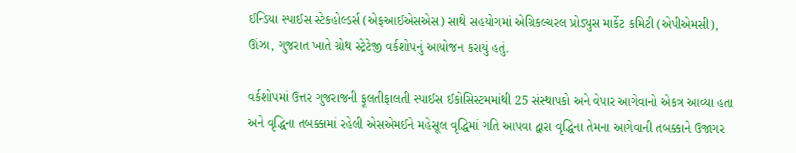ઈન્ડિયા સ્પાઈસ સ્ટેકહોલ્ડર્સ (એફઆઈએસએસ) સાથે સહયોગમાં એગ્રિકલ્ચરલ પ્રોડ્યુસ માર્કેટ કમિટી (એપીએમસી), ઊંઝા, ગુજરાત ખાતે ગ્રોથ સ્ટ્રેટેજી વર્કશોપનું આયોજન કરાયું હતું.

વર્કશોપમાં ઉત્તર ગુજરાજની ફૂલતીફાલતી સ્પાઈસ ઈકોસિસ્ટમમાંથી 25 સંસ્થાપકો અને વેપાર આગેવાનો એકત્ર આવ્યા હતા અને વૃદ્ધિના તબક્કામાં રહેલી એસએમઈને મહેસૂલ વૃદ્ધિમાં ગતિ આપવા દ્વારા વૃદ્ધિના તેમના આગેવાની તબક્કાને ઉજાગર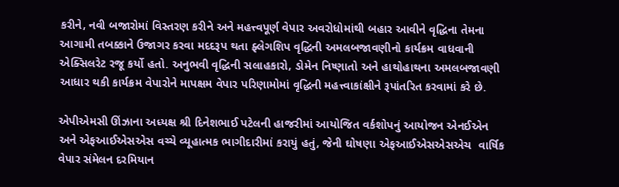કરીને, નવી બજારોમાં વિસ્તરણ કરીને અને મહત્ત્વપૂર્ણ વેપાર અવરોધોમાંથી બહાર આવીને વૃદ્ધિના તેમના આગામી તબક્કાને ઉજાગર કરવા મદદરૂપ થતા ફ્લેગશિપ વૃદ્ધિની અમલબજાવણીનો કાર્યક્રમ વાધવાની એક્સિલરેટ રજૂ કર્યો હતો. અનુભવી વૃદ્ધિની સલાહકારો, ડોમેન નિષ્ણાતો અને હાથોહાથના અમલબજાવણી આધાર થકી કાર્યક્રમ વેપારોને માપક્ષમ વેપાર પરિણામોમાં વૃદ્ધિની મહત્ત્વાકાંક્ષીને રૂપાંતરિત કરવામાં કરે છે.

એપીએમસી ઊંઝાના અધ્યક્ષ શ્રી દિનેશભાઈ પટેલની હાજરીમાં આયોજિત વર્કશોપનું આયોજન એનઈએન અને એફઆઈએસએસ વચ્ચે વ્યૂહાત્મક ભાગીદારીમાં કરાયું હતું, જેની ઘોષણા એફઆઈએસએસએચ  વાર્ષિક વેપાર સંમેલન દરમિયાન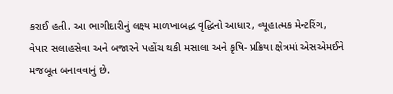કરાઈ હતી. આ ભાગીદારીનું લક્ષ્ય માળખાબદ્ધ વૃદ્ધિનો આધાર, વ્યૂહાત્મક મેન્ટરિંગ, વેપાર સલાહસેવા અને બજારને પહોંચ થકી મસાલા અને કૃષિ- પ્રક્રિયા ક્ષેત્રમાં એસએમઈને મજબૂત બનાવવાનું છે.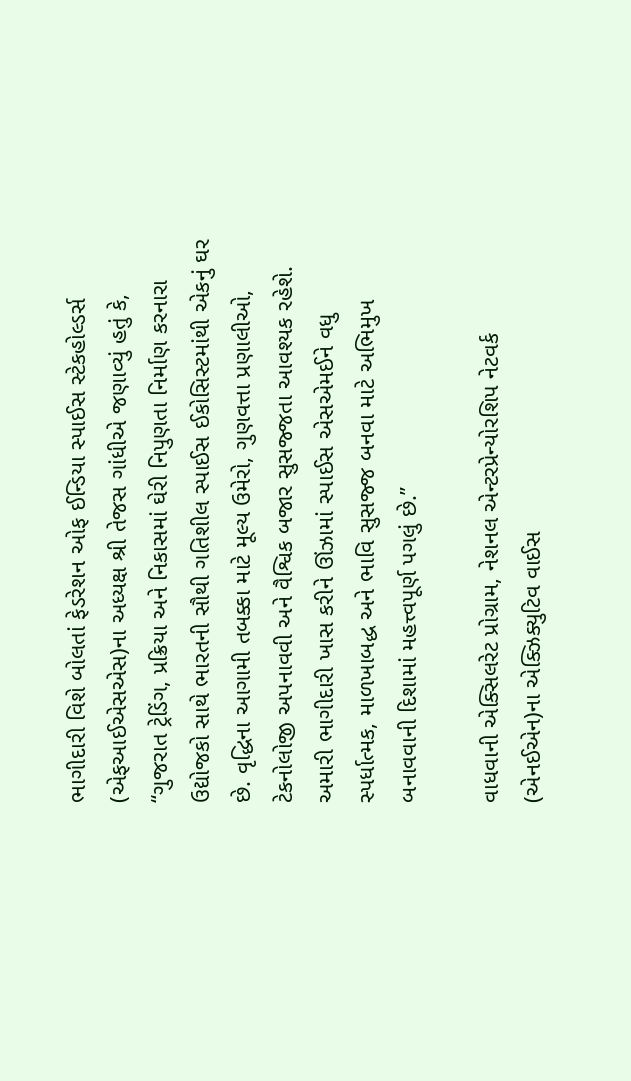ભાગીદારી વિશે બોલતાં ફેડરેશન ઓફ ઈન્ડિયા સ્પાઈસ સ્ટેકહોલ્ડર્સ (એફઆઈએસએસ)ના અધ્યક્ષ શ્રી તેજસ ગાંધીએ જણાવ્યું હતું કે, “ગુજરાત ટ્રેડિંગ, પ્રક્રિયા અને નિકાસમાં ઘેરી નિપુણતા નિર્માણ કરનારા ઉદ્યોજકો સાથે ભારતની સૌથી ગતિશીલ સ્પાઈસ ઈકોસિસ્ટમાંથી એકનું ઘર છે. વૃદ્ધિના આગામી તબક્કા માટે મૂલ્ય ઉમેરો, ગુણવત્તા પ્રણાલીઓ, ટેકનોલોજી અપનાવવી અને વૈશ્વિક બજાર સુસજ્જતા આવશ્યક રહેશે. અમારી ભાગીદારી ખાસ કરીને ઊંઝામાં સ્પાઈસ એસએમઈને વધુ સ્પર્ધાત્મક, માળખાબદ્ધ અને ભાવિ સુસજ્જ બનવા માટે અભિમુખ બનાવવાની દિશામાં મહત્ત્વપૂર્ણ પગલું છે.’’

વાધવાની એક્સિલરેટ પ્રોગ્રામ, નેશનલ એન્ટરપ્રેન્યોરશિપ નેટવર્ક (એનઈએન)ના એક્ઝિક્યુટિવ વાઈસ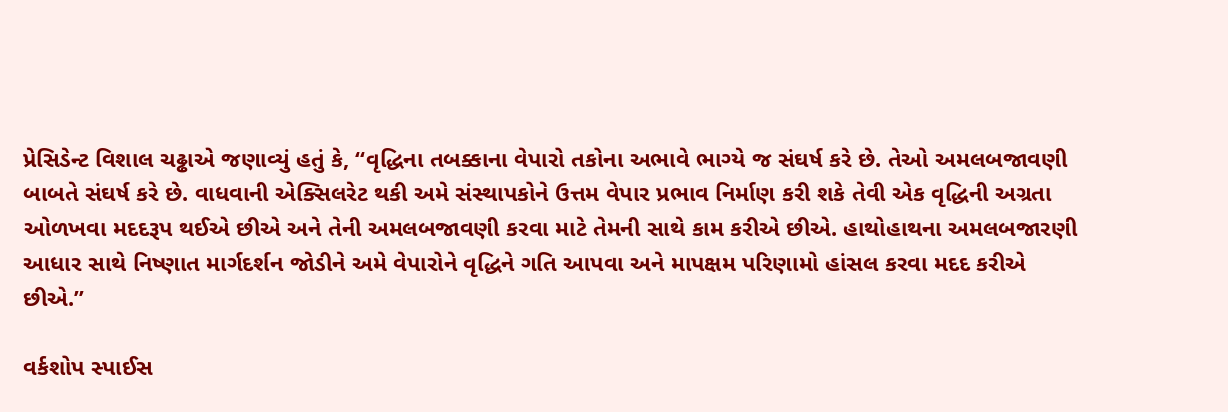પ્રેસિડેન્ટ વિશાલ ચઢ્ઢાએ જણાવ્યું હતું કે, “વૃદ્ધિના તબક્કાના વેપારો તકોના અભાવે ભાગ્યે જ સંઘર્ષ કરે છે. તેઓ અમલબજાવણી બાબતે સંઘર્ષ કરે છે. વાધવાની એક્સિલરેટ થકી અમે સંસ્થાપકોને ઉત્તમ વેપાર પ્રભાવ નિર્માણ કરી શકે તેવી એક વૃદ્ધિની અગ્રતા ઓળખવા મદદરૂપ થઈએ છીએ અને તેની અમલબજાવણી કરવા માટે તેમની સાથે કામ કરીએ છીએ. હાથોહાથના અમલબજારણી આધાર સાથે નિષ્ણાત માર્ગદર્શન જોડીને અમે વેપારોને વૃદ્ધિને ગતિ આપવા અને માપક્ષમ પરિણામો હાંસલ કરવા મદદ કરીએ છીએ.’’

વર્કશોપ સ્પાઈસ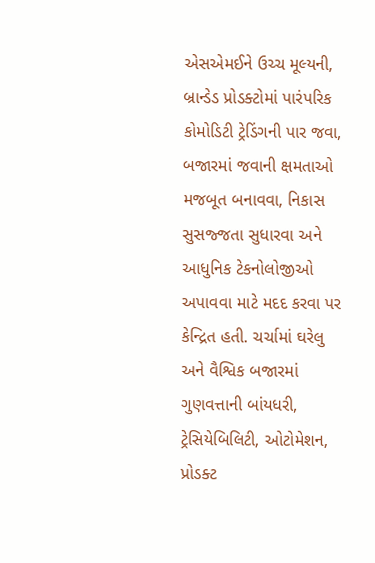એસએમઈને ઉચ્ચ મૂલ્યની, બ્રાન્ડેડ પ્રોડક્ટોમાં પારંપરિક કોમોડિટી ટ્રેડિંગની પાર જવા, બજારમાં જવાની ક્ષમતાઓ મજબૂત બનાવવા, નિકાસ સુસજ્જતા સુધારવા અને આધુનિક ટેકનોલોજીઓ અપાવવા માટે મદદ કરવા પર કેન્દ્રિત હતી. ચર્ચામાં ઘરેલુ અને વૈશ્વિક બજારમાં ગુણવત્તાની બાંયધરી, ટ્રેસિયેબિલિટી, ઓટોમેશન, પ્રોડક્ટ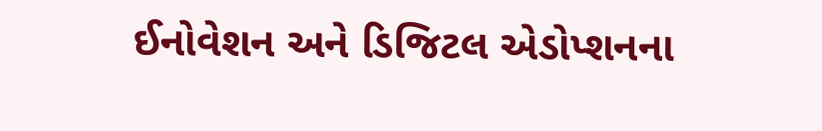ઈનોવેશન અને ડિજિટલ એડોપ્શનના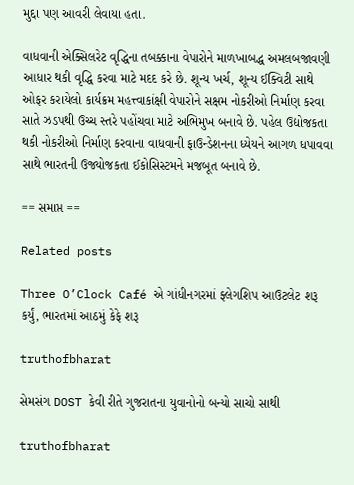મુદ્દા પણ આવરી લેવાયા હતા.

વાધવાની એક્સિલરેટ વૃદ્ધિના તબક્કાના વેપારોને માળખાબદ્ધ અમલબજાવણી આધાર થકી વૃદ્ધિ કરવા માટે મદદ કરે છે. શૂન્ય ખર્ચ, શૂન્ય ઈક્વિટી સાથે ઓફર કરાયેલો કાર્યક્રમ મહત્ત્વાકાંક્ષી વેપારોને સક્ષમ નોકરીઓ નિર્માણ કરવા સાતે ઝડપથી ઉચ્ચ સ્તરે પહોંચવા માટે અભિમુખ બનાવે છે. પહેલ ઉદ્યોજકતા થકી નોકરીઓ નિર્માણ કરવાના વાધવાની ફાઉન્ડેશનના ધ્યેયને આગળ ધપાવવા સાથે ભારતની ઉજ્યોજકતા ઈકોસિસ્ટમને મજબૂત બનાવે છે.

== સમાપ્ત ==

Related posts

Three O’Clock Café એ ગાંધીનગરમાં ફ્લેગશિપ આઉટલેટ શરૂ કર્યું, ભારતમાં આઠમું કેફે શરૂ

truthofbharat

સેમસંગ DOST કેવી રીતે ગુજરાતના યુવાનોનો બન્યો સાચો સાથી

truthofbharat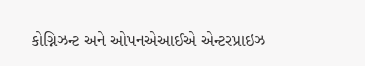કોગ્નિઝન્ટ અને ઓપનએઆઈએ એન્ટરપ્રાઇઝ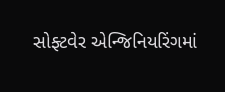સોફ્ટવેર એન્જિનિયરિંગમાં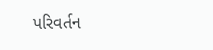પરિવર્તન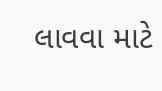લાવવા માટે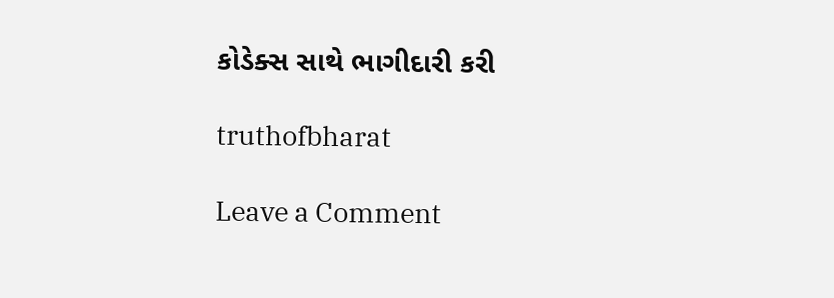કોડેક્સ સાથે ભાગીદારી કરી

truthofbharat

Leave a Comment